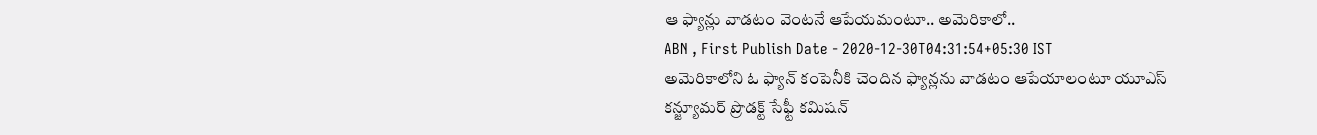ఆ ఫ్యాన్లు వాడటం వెంటనే ఆపేయమంటూ.. అమెరికాలో..
ABN , First Publish Date - 2020-12-30T04:31:54+05:30 IST
అమెరికాలోని ఓ ఫ్యాన్ కంపెనీకి చెందిన ఫ్యాన్లను వాడటం ఆపేయాలంటూ యూఎస్ కన్జ్యూమర్ ప్రొడక్ట్ సేఫ్టీ కమిషన్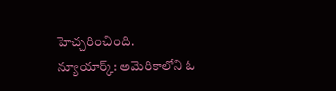హెచ్చరించింది.
న్యూయార్క్: అమెరికాలోని ఓ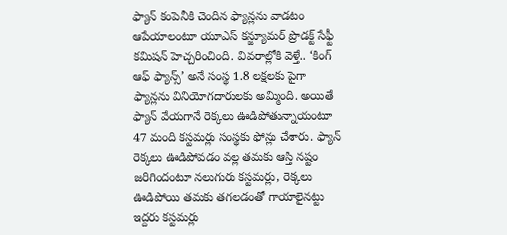ఫ్యాన్ కంపెనీకి చెందిన ఫ్యాన్లను వాడటం ఆపేయాలంటూ యూఎస్ కన్జ్యూమర్ ప్రొడక్ట్ సేఫ్టీ కమిషన్ హెచ్చరించింది. వివరాల్లోకి వెళ్తే.. ‘కింగ్ ఆఫ్ ఫ్యాన్స్’ అనే సంస్థ 1.8 లక్షలకు పైగా ఫ్యాన్లను వినియోగదారులకు అమ్మింది. అయితే ఫ్యాన్ వేయగానే రెక్కలు ఊడిపోతున్నాయంటూ 47 మంది కస్టమర్లు సంస్థకు ఫోన్లు చేశారు. ఫ్యాన్ రెక్కలు ఊడిపోవడం వల్ల తమకు ఆస్తి నష్టం జరిగిందంటూ నలుగురు కస్టమర్లు, రెక్కలు ఊడిపోయి తమకు తగలడంతో గాయాలైనట్టు ఇద్దరు కస్టమర్లు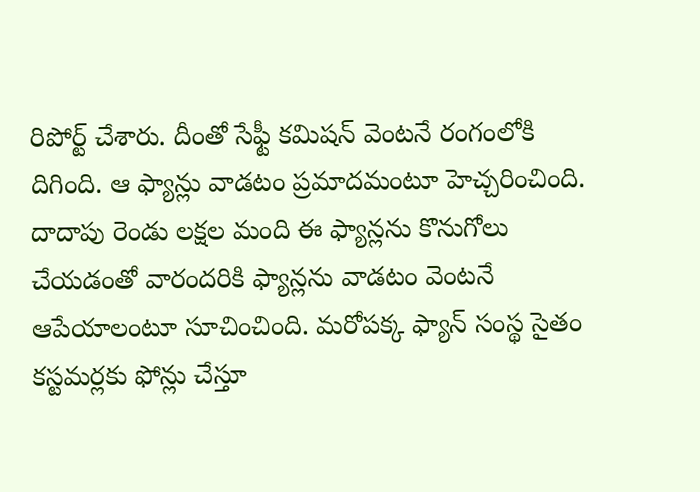రిపోర్ట్ చేశారు. దీంతో సేఫ్టీ కమిషన్ వెంటనే రంగంలోకి దిగింది. ఆ ఫ్యాన్లు వాడటం ప్రమాదమంటూ హెచ్చరించింది. దాదాపు రెండు లక్షల మంది ఈ ఫ్యాన్లను కొనుగోలు చేయడంతో వారందరికి ఫ్యాన్లను వాడటం వెంటనే ఆపేయాలంటూ సూచించింది. మరోపక్క ఫ్యాన్ సంస్థ సైతం కస్టమర్లకు ఫోన్లు చేస్తూ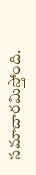సమాచారమిస్తోంది.